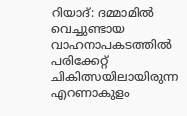റിയാദ്: ദമ്മാമിൽ വെച്ചുണ്ടായ വാഹനാപകടത്തിൽ പരിക്കേറ്റ് ചികിത്സയിലായിരുന്ന എറണാകുളം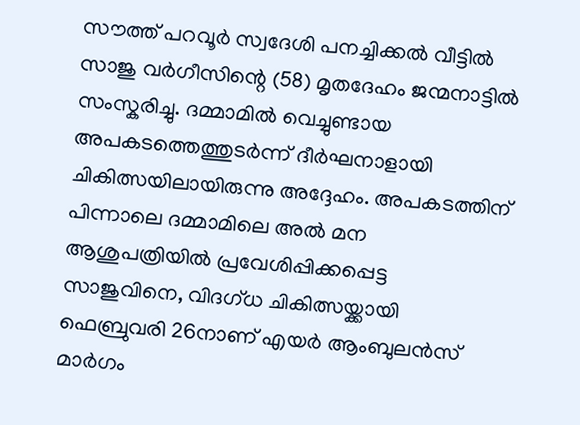സൗത്ത് പറവൂർ സ്വദേശി പനച്ചിക്കൽ വീട്ടിൽ സാജു വർഗീസിന്റെ (58) മൃതദേഹം ജന്മനാട്ടിൽ സംസ്കരിച്ചു. ദമ്മാമിൽ വെച്ചുണ്ടായ അപകടത്തെത്തുടർന്ന് ദീർഘനാളായി ചികിത്സയിലായിരുന്നു അദ്ദേഹം. അപകടത്തിന് പിന്നാലെ ദമ്മാമിലെ അൽ മന ആശുപത്രിയിൽ പ്രവേശിപ്പിക്കപ്പെട്ട സാജുവിനെ, വിദഗ്ധ ചികിത്സയ്ക്കായി ഫെബ്രുവരി 26നാണ് എയർ ആംബുലൻസ് മാർഗം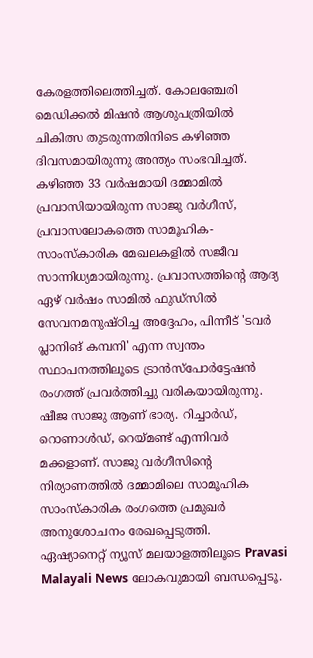കേരളത്തിലെത്തിച്ചത്. കോലഞ്ചേരി മെഡിക്കൽ മിഷൻ ആശുപത്രിയിൽ ചികിത്സ തുടരുന്നതിനിടെ കഴിഞ്ഞ ദിവസമായിരുന്നു അന്ത്യം സംഭവിച്ചത്.
കഴിഞ്ഞ 33 വർഷമായി ദമ്മാമിൽ പ്രവാസിയായിരുന്ന സാജു വർഗീസ്, പ്രവാസലോകത്തെ സാമൂഹിക-സാംസ്കാരിക മേഖലകളിൽ സജീവ സാന്നിധ്യമായിരുന്നു. പ്രവാസത്തിന്റെ ആദ്യ ഏഴ് വർഷം സാമിൽ ഫുഡ്സിൽ സേവനമനുഷ്ഠിച്ച അദ്ദേഹം, പിന്നീട് 'ടവർ പ്ലാനിങ് കമ്പനി' എന്ന സ്വന്തം സ്ഥാപനത്തിലൂടെ ട്രാൻസ്പോർട്ടേഷൻ രംഗത്ത് പ്രവർത്തിച്ചു വരികയായിരുന്നു. ഷീജ സാജു ആണ് ഭാര്യ. റിച്ചാർഡ്, റൊണാൾഡ്, റെയ്മണ്ട് എന്നിവർ മക്കളാണ്. സാജു വർഗീസിന്റെ നിര്യാണത്തിൽ ദമ്മാമിലെ സാമൂഹിക സാംസ്കാരിക രംഗത്തെ പ്രമുഖർ അനുശോചനം രേഖപ്പെടുത്തി.
ഏഷ്യാനെറ്റ് ന്യൂസ് മലയാളത്തിലൂടെ Pravasi Malayali News ലോകവുമായി ബന്ധപ്പെടൂ.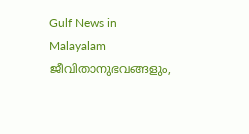Gulf News in Malayalam ജീവിതാനുഭവങ്ങളും,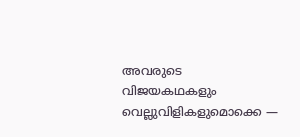അവരുടെ വിജയകഥകളും വെല്ലുവിളികളുമൊക്കെ —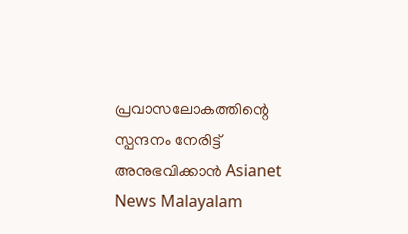പ്രവാസലോകത്തിന്റെ സ്പന്ദനം നേരിട്ട് അനുഭവിക്കാൻ Asianet News Malayalam